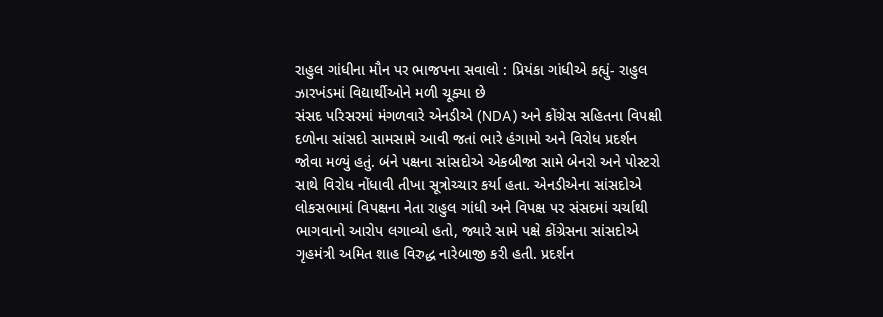રાહુલ ગાંધીના મૌન પર ભાજપના સવાલો : પ્રિયંકા ગાંધીએ કહ્યું- રાહુલ ઝારખંડમાં વિદ્યાર્થીઓને મળી ચૂક્યા છે
સંસદ પરિસરમાં મંગળવારે એનડીએ (NDA) અને કોંગ્રેસ સહિતના વિપક્ષી દળોના સાંસદો સામસામે આવી જતાં ભારે હંગામો અને વિરોધ પ્રદર્શન જોવા મળ્યું હતું. બંને પક્ષના સાંસદોએ એકબીજા સામે બેનરો અને પોસ્ટરો સાથે વિરોધ નોંધાવી તીખા સૂત્રોચ્ચાર કર્યા હતા. એનડીએના સાંસદોએ લોકસભામાં વિપક્ષના નેતા રાહુલ ગાંધી અને વિપક્ષ પર સંસદમાં ચર્ચાથી ભાગવાનો આરોપ લગાવ્યો હતો, જ્યારે સામે પક્ષે કોંગ્રેસના સાંસદોએ ગૃહમંત્રી અમિત શાહ વિરુદ્ધ નારેબાજી કરી હતી. પ્રદર્શન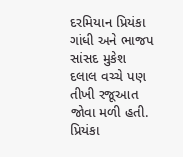દરમિયાન પ્રિયંકા ગાંધી અને ભાજપ સાંસદ મુકેશ દલાલ વચ્ચે પણ તીખી રજૂઆત જોવા મળી હતી. પ્રિયંકા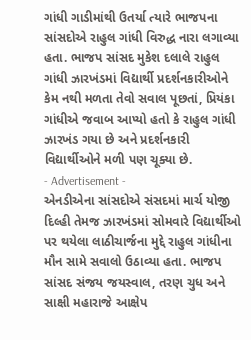ગાંધી ગાડીમાંથી ઉતર્યા ત્યારે ભાજપના સાંસદોએ રાહુલ ગાંધી વિરુદ્ધ નારા લગાવ્યા હતા. ભાજપ સાંસદ મુકેશ દલાલે રાહુલ ગાંધી ઝારખંડમાં વિદ્યાર્થી પ્રદર્શનકારીઓને કેમ નથી મળતા તેવો સવાલ પૂછતાં, પ્રિયંકા ગાંધીએ જવાબ આપ્યો હતો કે રાહુલ ગાંધી ઝારખંડ ગયા છે અને પ્રદર્શનકારી વિદ્યાર્થીઓને મળી પણ ચૂક્યા છે.
- Advertisement -
એનડીએના સાંસદોએ સંસદમાં માર્ચ યોજી દિલ્હી તેમજ ઝારખંડમાં સોમવારે વિદ્યાર્થીઓ પર થયેલા લાઠીચાર્જના મુદ્દે રાહુલ ગાંધીના મૌન સામે સવાલો ઉઠાવ્યા હતા. ભાજપ સાંસદ સંજય જયસ્વાલ, તરણ ચુધ અને સાક્ષી મહારાજે આક્ષેપ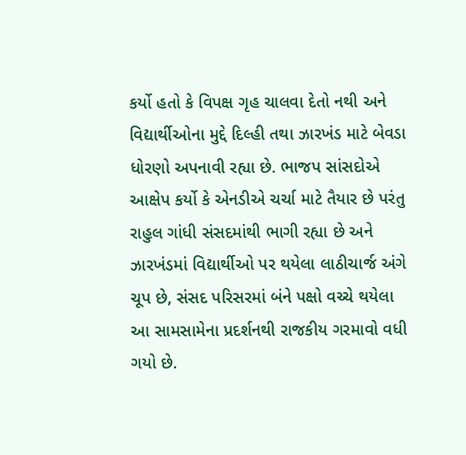કર્યો હતો કે વિપક્ષ ગૃહ ચાલવા દેતો નથી અને વિદ્યાર્થીઓના મુદ્દે દિલ્હી તથા ઝારખંડ માટે બેવડા ધોરણો અપનાવી રહ્યા છે. ભાજપ સાંસદોએ આક્ષેપ કર્યો કે એનડીએ ચર્ચા માટે તૈયાર છે પરંતુ રાહુલ ગાંધી સંસદમાંથી ભાગી રહ્યા છે અને ઝારખંડમાં વિદ્યાર્થીઓ પર થયેલા લાઠીચાર્જ અંગે ચૂપ છે, સંસદ પરિસરમાં બંને પક્ષો વચ્ચે થયેલા આ સામસામેના પ્રદર્શનથી રાજકીય ગરમાવો વધી ગયો છે.